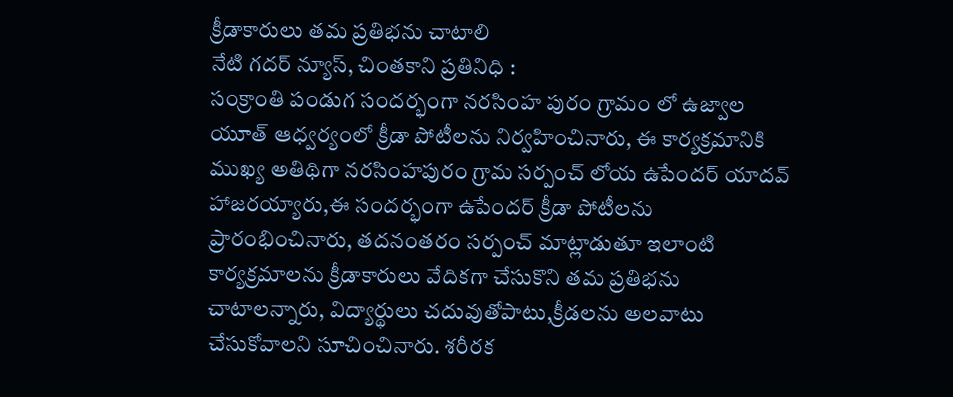క్రీడాకారులు తమ ప్రతిభను చాటాలి
నేటి గదర్ న్యూస్, చింతకాని ప్రతినిధి :
సంక్రాంతి పండుగ సందర్భంగా నరసింహ పురం గ్రామం లో ఉజ్వాల యూత్ ఆధ్వర్యంలో క్రీడా పోటీలను నిర్వహించినారు, ఈ కార్యక్రమానికి ముఖ్య అతిథిగా నరసింహపురం గ్రామ సర్పంచ్ లోయ ఉపేందర్ యాదవ్ హాజరయ్యారు,ఈ సందర్భంగా ఉపేందర్ క్రీడా పోటీలను ప్రారంభించినారు, తదనంతరం సర్పంచ్ మాట్లాడుతూ ఇలాంటి కార్యక్రమాలను క్రీడాకారులు వేదికగా చేసుకొని తమ ప్రతిభను చాటాలన్నారు, విద్యార్థులు చదువుతోపాటు,క్రీడలను అలవాటు చేసుకోవాలని సూచించినారు. శరీరక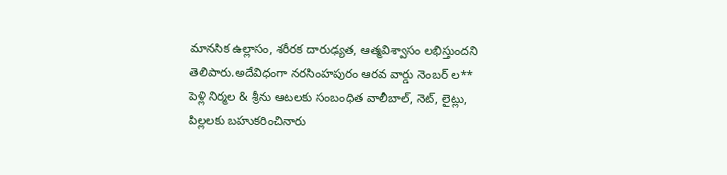మానసిక ఉల్లాసం, శరీరక దారుఢ్యత, ఆత్మవిశ్వాసం లభిస్తుందని తెలిపారు.అదేవిధంగా నరసింహపురం ఆరవ వార్డు నెంబర్ ల** పెళ్లి నిర్మల & శ్రీను ఆటలకు సంబంధిత వాలీబాల్, నెట్, లైట్లు, పిల్లలకు బహుకరించినారు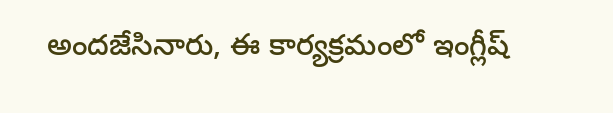అందజేసినారు, ఈ కార్యక్రమంలో ఇంగ్లీష్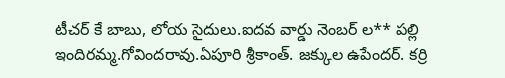టీచర్ కే బాబు, లోయ సైదులు.ఐదవ వార్డు నెంబర్ ల** పల్లి ఇందిరమ్మ.గోవిందరావు.ఏపూరి శ్రీకాంత్. జక్కుల ఉపేందర్. కర్రి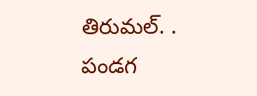తిరుమల్. . పండగ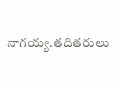నాగయ్య.తదితరులు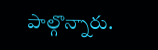పాల్గొన్నారు.